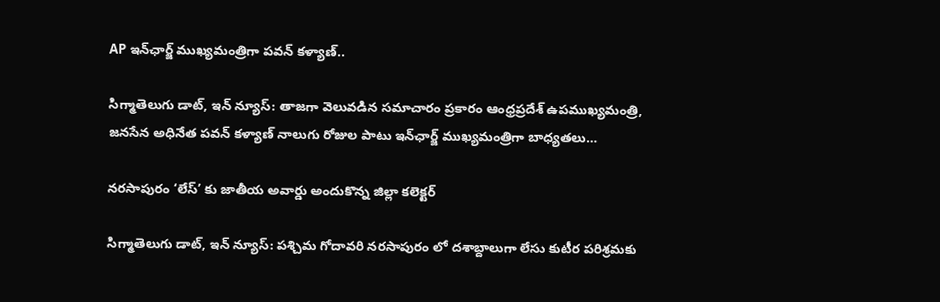AP ఇన్‌ఛార్జ్ ముఖ్యమంత్రిగా పవన్ కళ్యాణ్..

సిగ్మాతెలుగు డాట్, ఇన్ న్యూస్: తాజగా వెలువడిన సమాచారం ప్రకారం ఆంధ్రప్రదేశ్ ఉపముఖ్యమంత్రి, జనసేన అధినేత పవన్ కళ్యాణ్ నాలుగు రోజుల పాటు ఇన్‌ఛార్జ్ ముఖ్యమంత్రిగా బాధ్యతలు…

నరసాపురం ‘లేస్‌’ కు జాతీయ అవార్డు అందుకొన్న జిల్లా కలెక్టర్

సిగ్మాతెలుగు డాట్, ఇన్ న్యూస్: పశ్చిమ గోదావరి నరసాపురం లో దశాబ్దాలుగా లేసు కుటీర పరిశ్రమకు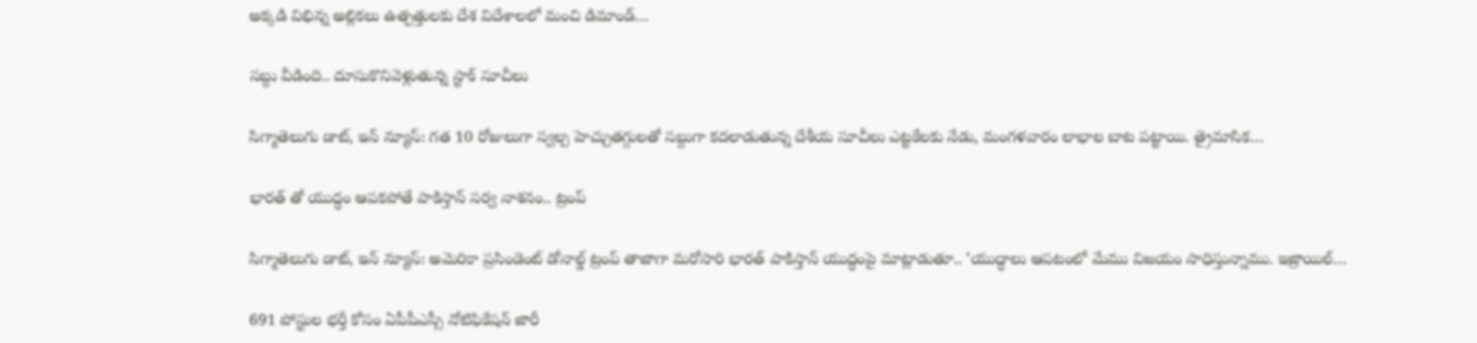అక్కడి విభిన్న అల్లికలు ఉత్పత్తులకు దేశ విదేశాలలో మంచి డిమాండ్…

సబ్దు వీడింది.. దూసుకొనివెళ్లుతున్న స్టాక్ సూచీలు

సిగ్మాతెలుగు డాట్, ఇన్ న్యూస్: గత 10 రోజులుగా స్వల్ప హెచ్చుతగ్గులతో సబ్దుగా కదలాడుతున్న దేశీయ సూచీలు ఎట్టకేలకు నేడు, మంగళవారం లాభాల బాట పట్టాయి. త్రైమాసిక…

భారత్ తో యుద్ధం ఆపకపోతే పాకిస్తాన్ సర్వ నాశనం.. ట్రంప్

సిగ్మాతెలుగు డాట్, ఇన్ న్యూస్: అమెరికా ప్రసిండెంట్ డోనాల్డ్ ట్రంప్ తాజాగా మరోసారి భారత్ పాకిస్తాన్ యుద్ధంపై మాట్లాడుతూ.. ‘యుద్ధాలు ఆపటంలో మేము విజయం సాధిస్తున్నాము. ఇజ్రాయిల్…

691 పోస్టుల భర్తీ కోసం ఏపీపీఎస్సీ నోటిఫికేషన్‌ జారీ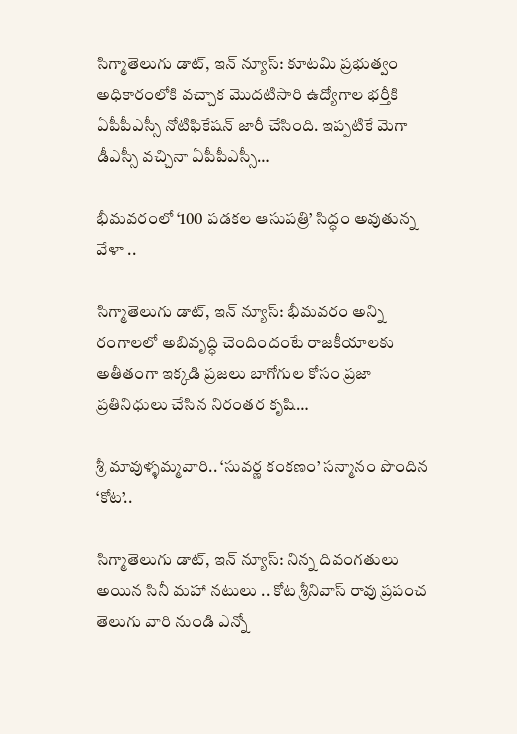సిగ్మాతెలుగు డాట్, ఇన్ న్యూస్: కూటమి ప్రభుత్వం అధికారంలోకి వచ్చాక మొదటిసారి ఉద్యోగాల భర్తీకి ఏపీపీఎస్సీ నోటిఫికేషన్‌ జారీ చేసింది. ఇప్పటికే మెగా డీఎస్సీ వచ్చినా ఏపీపీఎస్సీ…

భీమవరంలో ‘100 పడకల ఆసుపత్రి’ సిద్ధం అవుతున్న వేళా ..

సిగ్మాతెలుగు డాట్, ఇన్ న్యూస్: భీమవరం అన్ని రంగాలలో అబివృద్ధి చెందిందంటే రాజకీయాలకు అతీతంగా ఇక్కడి ప్రజలు బాగోగుల కోసం ప్రజా ప్రతినిధులు చేసిన నిరంతర కృషి…

శ్రీ మావుళ్ళమ్మవారి.. ‘సువర్ణ కంకణం’ సన్మానం పొందిన ‘కోట’..

సిగ్మాతెలుగు డాట్, ఇన్ న్యూస్: నిన్న దివంగతులు అయిన సినీ మహా నటులు .. కోట శ్రీనివాస్ రావు ప్రపంచ తెలుగు వారి నుండి ఎన్నో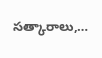సత్కారాలు,…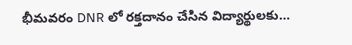భీమవరం DNR లో రక్తదానం చేసిన విద్యార్థులకు…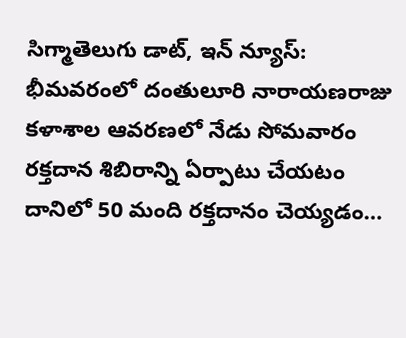సిగ్మాతెలుగు డాట్, ఇన్ న్యూస్: భీమవరంలో దంతులూరి నారాయణరాజు కళాశాల ఆవరణలో నేడు సోమవారం రక్తదాన శిబిరాన్ని ఏర్పాటు చేయటం దానిలో 50 మంది రక్తదానం చెయ్యడం…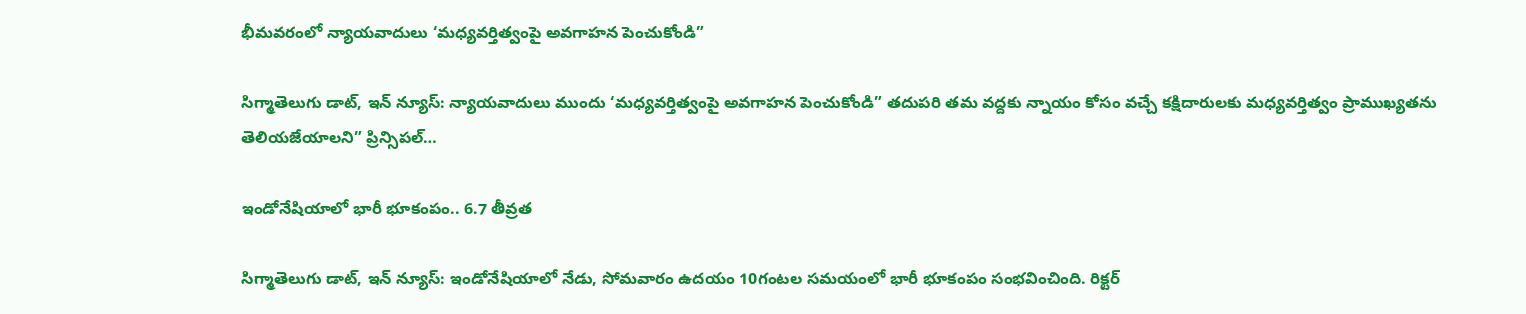భీమవరంలో న్యాయవాదులు ‘మధ్యవర్తిత్వంపై అవగాహన పెంచుకోండి”

సిగ్మాతెలుగు డాట్, ఇన్ న్యూస్: న్యాయవాదులు ముందు ‘మధ్యవర్తిత్వంపై అవగాహన పెంచుకోండి” తదుపరి తమ వద్దకు న్నాయం కోసం వచ్చే కక్షిదారులకు మధ్యవర్తిత్వం ప్రాముఖ్యతను తెలియజేయాలని” ప్రిన్సిపల్…

ఇండోనేషియాలో భారీ భూకంపం.. 6.7 తీవ్రత

సిగ్మాతెలుగు డాట్, ఇన్ న్యూస్: ఇండోనేషియాలో నేడు, సోమవారం ఉదయం 10గంటల సమయంలో భారీ భూకంపం సంభవించింది. రిక్టర్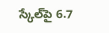స్కేల్‌పై 6.7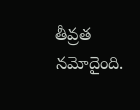తీవ్రత నమోదైంది.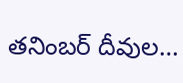తనింబర్ దీవుల…